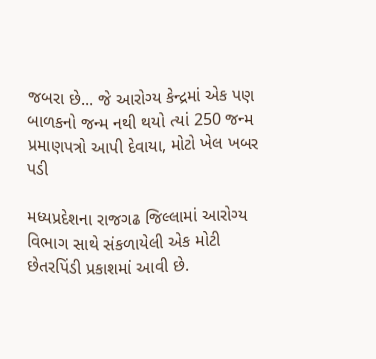જબરા છે... જે આરોગ્ય કેન્દ્રમાં એક પણ બાળકનો જન્મ નથી થયો ત્યાં 250 જન્મ પ્રમાણપત્રો આપી દેવાયા, મોટો ખેલ ખબર પડી

મધ્યપ્રદેશના રાજગઢ જિલ્લામાં આરોગ્ય વિભાગ સાથે સંકળાયેલી એક મોટી છેતરપિંડી પ્રકાશમાં આવી છે.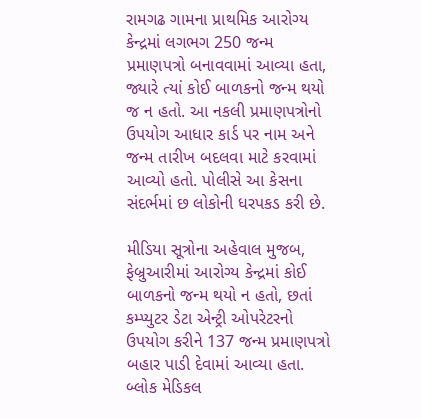રામગઢ ગામના પ્રાથમિક આરોગ્ય કેન્દ્રમાં લગભગ 250 જન્મ પ્રમાણપત્રો બનાવવામાં આવ્યા હતા, જ્યારે ત્યાં કોઈ બાળકનો જન્મ થયો જ ન હતો. આ નકલી પ્રમાણપત્રોનો ઉપયોગ આધાર કાર્ડ પર નામ અને જન્મ તારીખ બદલવા માટે કરવામાં આવ્યો હતો. પોલીસે આ કેસના સંદર્ભમાં છ લોકોની ધરપકડ કરી છે.

મીડિયા સૂત્રોના અહેવાલ મુજબ, ફેબ્રુઆરીમાં આરોગ્ય કેન્દ્રમાં કોઈ બાળકનો જન્મ થયો ન હતો, છતાં કમ્પ્યુટર ડેટા એન્ટ્રી ઓપરેટરનો ઉપયોગ કરીને 137 જન્મ પ્રમાણપત્રો બહાર પાડી દેવામાં આવ્યા હતા. બ્લોક મેડિકલ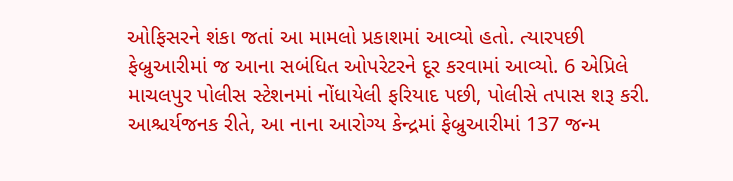ઓફિસરને શંકા જતાં આ મામલો પ્રકાશમાં આવ્યો હતો. ત્યારપછી ફેબ્રુઆરીમાં જ આના સબંધિત ઓપરેટરને દૂર કરવામાં આવ્યો. 6 એપ્રિલે માચલપુર પોલીસ સ્ટેશનમાં નોંધાયેલી ફરિયાદ પછી, પોલીસે તપાસ શરૂ કરી. આશ્ચર્યજનક રીતે, આ નાના આરોગ્ય કેન્દ્રમાં ફેબ્રુઆરીમાં 137 જન્મ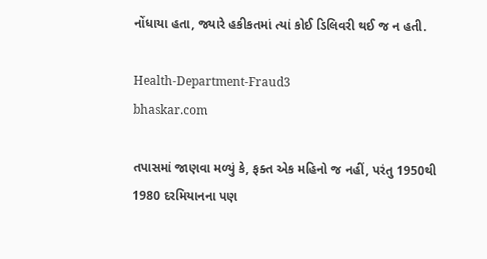નોંધાયા હતા, જ્યારે હકીકતમાં ત્યાં કોઈ ડિલિવરી થઈ જ ન હતી.

Health-Department-Fraud3
bhaskar.com

તપાસમાં જાણવા મળ્યું કે, ફક્ત એક મહિનો જ નહીં, પરંતુ 1950થી 1980 દરમિયાનના પણ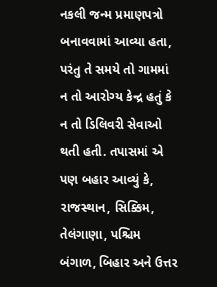નકલી જન્મ પ્રમાણપત્રો બનાવવામાં આવ્યા હતા, પરંતુ તે સમયે તો ગામમાં ન તો આરોગ્ય કેન્દ્ર હતું કે ન તો ડિલિવરી સેવાઓ થતી હતી. તપાસમાં એ પણ બહાર આવ્યું કે, રાજસ્થાન, સિક્કિમ, તેલંગાણા, પશ્ચિમ બંગાળ, બિહાર અને ઉત્તર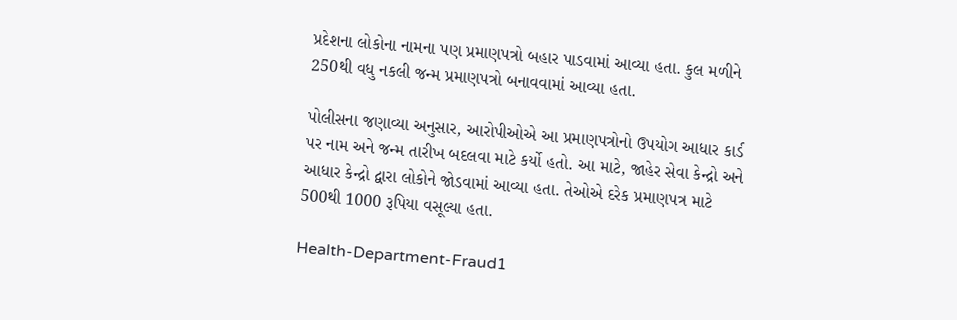પ્રદેશના લોકોના નામના પણ પ્રમાણપત્રો બહાર પાડવામાં આવ્યા હતા. કુલ મળીને 250થી વધુ નકલી જન્મ પ્રમાણપત્રો બનાવવામાં આવ્યા હતા.

પોલીસના જણાવ્યા અનુસાર, આરોપીઓએ આ પ્રમાણપત્રોનો ઉપયોગ આધાર કાર્ડ પર નામ અને જન્મ તારીખ બદલવા માટે કર્યો હતો. આ માટે, જાહેર સેવા કેન્દ્રો અને આધાર કેન્દ્રો દ્વારા લોકોને જોડવામાં આવ્યા હતા. તેઓએ દરેક પ્રમાણપત્ર માટે 500થી 1000 રૂપિયા વસૂલ્યા હતા.

Health-Department-Fraud1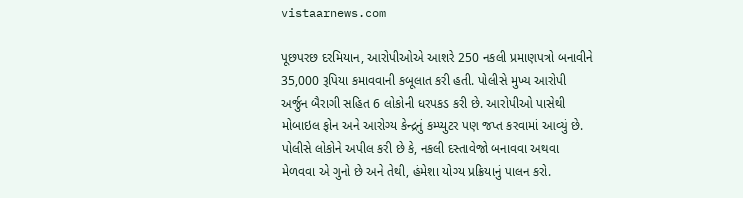vistaarnews.com

પૂછપરછ દરમિયાન, આરોપીઓએ આશરે 250 નકલી પ્રમાણપત્રો બનાવીને 35,000 રૂપિયા કમાવવાની કબૂલાત કરી હતી. પોલીસે મુખ્ય આરોપી અર્જુન બૈરાગી સહિત 6 લોકોની ધરપકડ કરી છે. આરોપીઓ પાસેથી મોબાઇલ ફોન અને આરોગ્ય કેન્દ્રનું કમ્પ્યુટર પણ જપ્ત કરવામાં આવ્યું છે. પોલીસે લોકોને અપીલ કરી છે કે, નકલી દસ્તાવેજો બનાવવા અથવા મેળવવા એ ગુનો છે અને તેથી, હંમેશા યોગ્ય પ્રક્રિયાનું પાલન કરો.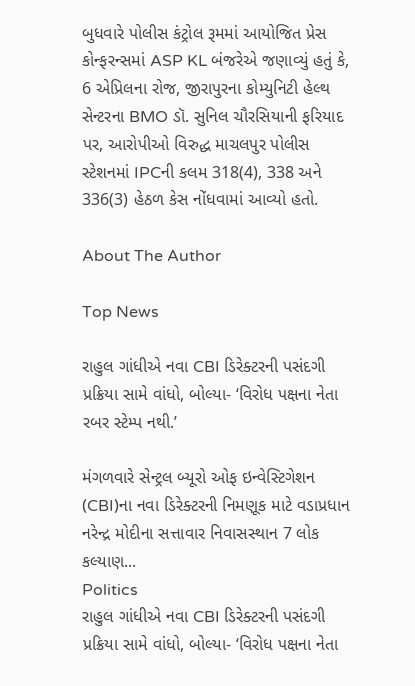બુધવારે પોલીસ કંટ્રોલ રૂમમાં આયોજિત પ્રેસ કોન્ફરન્સમાં ASP KL બંજરેએ જણાવ્યું હતું કે, 6 એપ્રિલના રોજ, જીરાપુરના કોમ્યુનિટી હેલ્થ સેન્ટરના BMO ડૉ. સુનિલ ચૌરસિયાની ફરિયાદ પર, આરોપીઓ વિરુદ્ધ માચલપુર પોલીસ સ્ટેશનમાં IPCની કલમ 318(4), 338 અને 336(3) હેઠળ કેસ નોંધવામાં આવ્યો હતો.

About The Author

Top News

રાહુલ ગાંધીએ નવા CBI ડિરેક્ટરની પસંદગી પ્રક્રિયા સામે વાંધો, બોલ્યા- ‘વિરોધ પક્ષના નેતા રબર સ્ટેમ્પ નથી.’

મંગળવારે સેન્ટ્રલ બ્યૂરો ઓફ ઇન્વેસ્ટિગેશન (CBI)ના નવા ડિરેક્ટરની નિમણૂક માટે વડાપ્રધાન નરેન્દ્ર મોદીના સત્તાવાર નિવાસસ્થાન 7 લોક કલ્યાણ...
Politics
રાહુલ ગાંધીએ નવા CBI ડિરેક્ટરની પસંદગી પ્રક્રિયા સામે વાંધો, બોલ્યા- ‘વિરોધ પક્ષના નેતા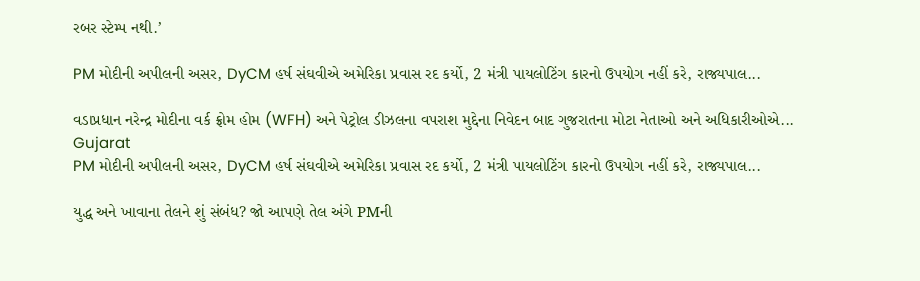રબર સ્ટેમ્પ નથી.’

PM મોદીની અપીલની અસર, DyCM હર્ષ સંઘવીએ અમેરિકા પ્રવાસ રદ કર્યો, 2 મંત્રી પાયલોટિંગ કારનો ઉપયોગ નહીં કરે, રાજ્યપાલ...

વડાપ્રધાન નરેન્દ્ર મોદીના વર્ક ફ્રોમ હોમ (WFH) અને પેટ્રોલ ડીઝલના વપરાશ મુદ્દેના નિવેદન બાદ ગુજરાતના મોટા નેતાઓ અને અધિકારીઓએ...
Gujarat
PM મોદીની અપીલની અસર, DyCM હર્ષ સંઘવીએ અમેરિકા પ્રવાસ રદ કર્યો, 2 મંત્રી પાયલોટિંગ કારનો ઉપયોગ નહીં કરે, રાજ્યપાલ...

યુદ્ધ અને ખાવાના તેલને શું સંબંધ? જો આપણે તેલ અંગે PMની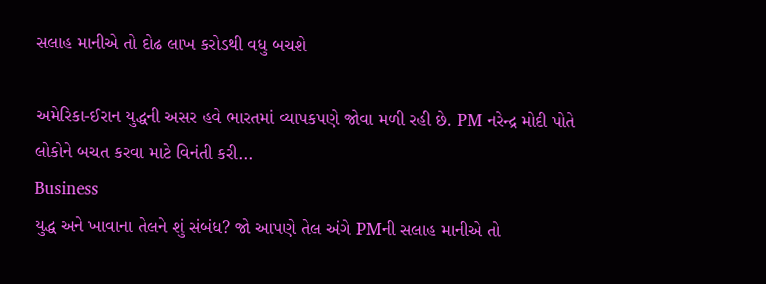સલાહ માનીએ તો દોઢ લાખ કરોડથી વધુ બચશે

અમેરિકા-ઈરાન યુદ્ધની અસર હવે ભારતમાં વ્યાપકપણે જોવા મળી રહી છે. PM નરેન્દ્ર મોદી પોતે લોકોને બચત કરવા માટે વિનંતી કરી...
Business
યુદ્ધ અને ખાવાના તેલને શું સંબંધ? જો આપણે તેલ અંગે PMની સલાહ માનીએ તો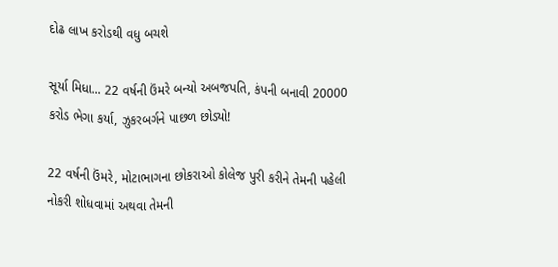દોઢ લાખ કરોડથી વધુ બચશે

સૂર્યા મિધા... 22 વર્ષની ઉંમરે બન્યો અબજપતિ, કંપની બનાવી 20000 કરોડ ભેગા કર્યા, ઝુકરબર્ગને પાછળ છોડ્યો!

22 વર્ષની ઉંમરે, મોટાભાગના છોકરાઓ કોલેજ પુરી કરીને તેમની પહેલી નોકરી શોધવામાં અથવા તેમની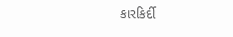કારકિર્દી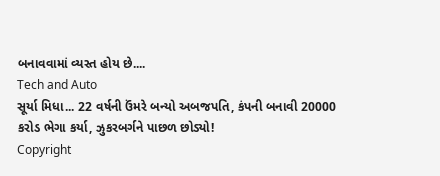બનાવવામાં વ્યસ્ત હોય છે....
Tech and Auto
સૂર્યા મિધા... 22 વર્ષની ઉંમરે બન્યો અબજપતિ, કંપની બનાવી 20000 કરોડ ભેગા કર્યા, ઝુકરબર્ગને પાછળ છોડ્યો!
Copyright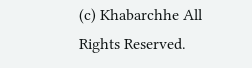(c) Khabarchhe All Rights Reserved.